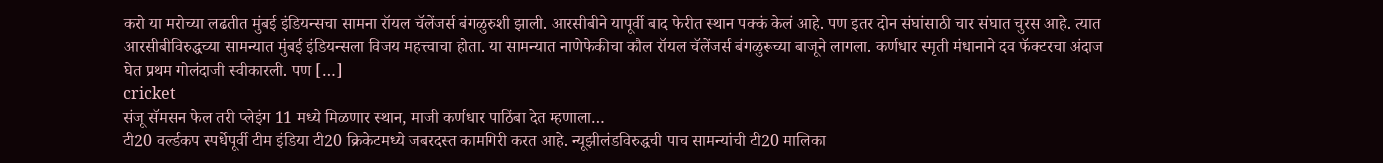करो या मरोच्या लढतीत मुंबई इंडियन्सचा सामना रॉयल चॅलेंजर्स बंगळुरुशी झाली. आरसीबीने यापूर्वी बाद फेरीत स्थान पक्कं केलं आहे. पण इतर दोन संघांसाठी चार संघात चुरस आहे. त्यात आरसीबीविरुद्धच्या सामन्यात मुंबई इंडियन्सला विजय महत्त्वाचा होता. या सामन्यात नाणेफेकीचा कौल रॉयल चॅलेंजर्स बंगळुरूच्या बाजूने लागला. कर्णधार स्मृती मंधानाने दव फॅक्टरचा अंदाज घेत प्रथम गोलंदाजी स्वीकारली. पण […]
cricket
संजू सॅमसन फेल तरी प्लेइंग 11 मध्ये मिळणार स्थान, माजी कर्णधार पाठिंबा देत म्हणाला…
टी20 वर्ल्डकप स्पर्धेपूर्वी टीम इंडिया टी20 क्रिकेटमध्ये जबरदस्त कामगिरी करत आहे. न्यूझीलंडविरुद्धची पाच सामन्यांची टी20 मालिका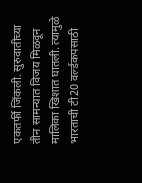एकतर्फी जिंकली. सुरुवातीच्या तीन सामन्यात विजय मिळवून मालिका खिशात घातली. त्यामुळे भारताची टी20 वर्ल्डकपसाठी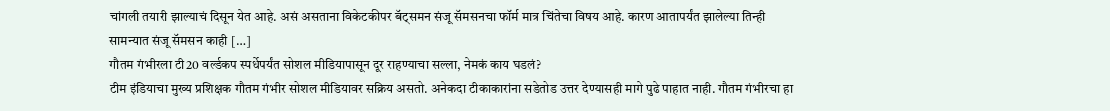चांगली तयारी झाल्याचं दिसून येत आहे. असं असताना विकेटकीपर बॅट्समन संजू सॅमसनचा फॉर्म मात्र चिंतेचा विषय आहे. कारण आतापर्यंत झालेल्या तिन्ही सामन्यात संजू सॅमसन काही […]
गौतम गंभीरला टी20 वर्ल्डकप स्पर्धेपर्यंत सोशल मीडियापासून दूर राहण्याचा सल्ला, नेमकं काय घडलं?
टीम इंडियाचा मुख्य प्रशिक्षक गौतम गंभीर सोशल मीडियावर सक्रिय असतो. अनेकदा टीकाकारांना सडेतोड उत्तर देण्यासही मागे पुढे पाहात नाही. गौतम गंभीरचा हा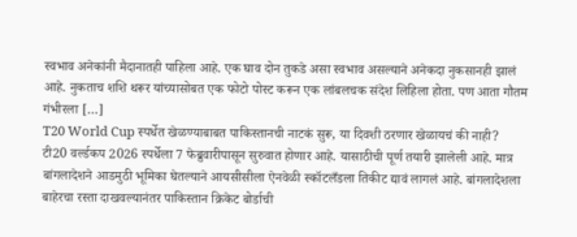स्वभाव अनेकांनी मैदानातही पाहिला आहे. एक घाव दोन तुकडे असा स्वभाव असल्याने अनेकदा नुकसानही झालं आहे. नुकताच शशि थरूर यांच्यासोबत एक फोटो पोस्ट करून एक लांबलचक संदेश लिहिला होता. पण आता गौतम गंभीरला […]
T20 World Cup स्पर्धेत खेळण्याबाबत पाकिस्तानची नाटकं सुरू, या दिवशी ठरणार खेळायचं की नाही?
टी20 वर्ल्डकप 2026 स्पर्धेला 7 फेब्रुवारीपासून सुरुवात होणार आहे. यासाठीची पूर्ण तयारी झालेली आहे. मात्र बांगलादेशने आडमुठी भूमिका घेतल्याने आयसीसीला ऐनवेळी स्कॉटलँडला तिकीट द्यावं लागलं आहे. बांगलादेशला बाहेरचा रस्ता दाखवल्यानंतर पाकिस्तान क्रिकेट बोर्डाची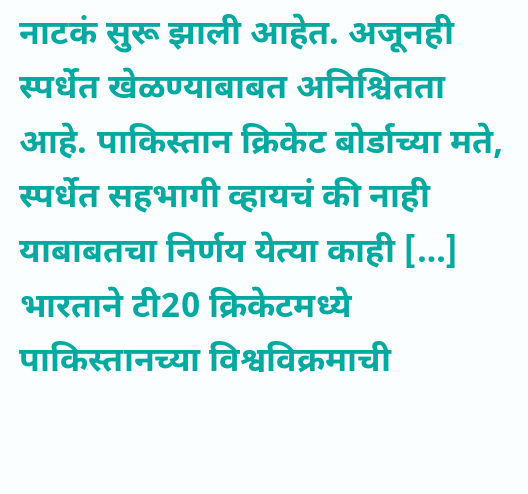नाटकं सुरू झाली आहेत. अजूनही स्पर्धेत खेळण्याबाबत अनिश्चितता आहे. पाकिस्तान क्रिकेट बोर्डाच्या मते, स्पर्धेत सहभागी व्हायचं की नाही याबाबतचा निर्णय येत्या काही […]
भारताने टी20 क्रिकेटमध्ये पाकिस्तानच्या विश्वविक्रमाची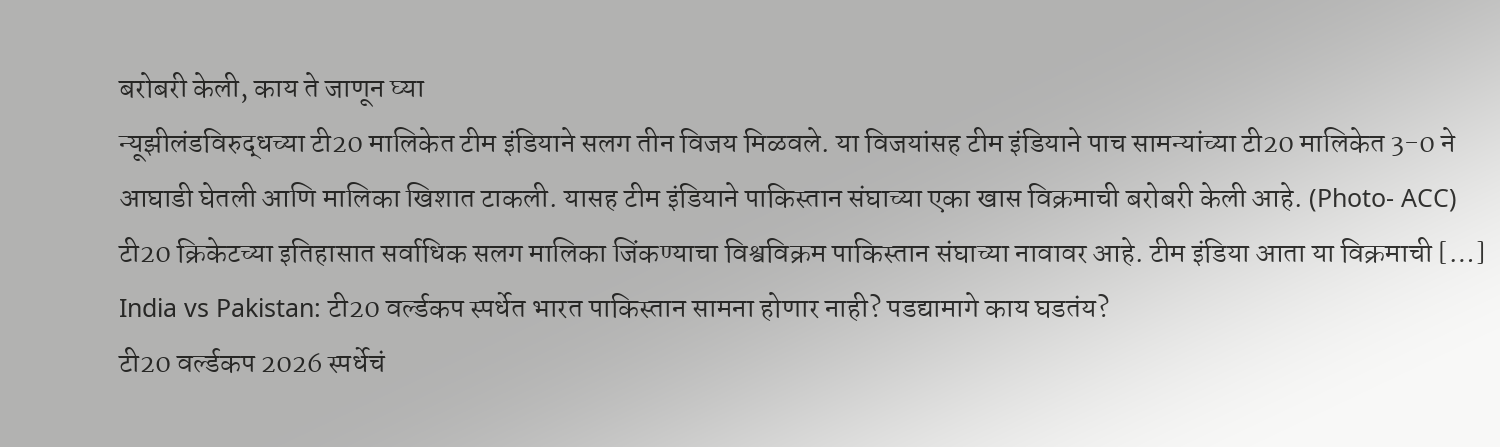बरोबरी केली, काय ते जाणून घ्या
न्यूझीलंडविरुद्धच्या टी20 मालिकेत टीम इंडियाने सलग तीन विजय मिळवले. या विजयांसह टीम इंडियाने पाच सामन्यांच्या टी20 मालिकेत 3-0 ने आघाडी घेतली आणि मालिका खिशात टाकली. यासह टीम इंडियाने पाकिस्तान संघाच्या एका खास विक्रमाची बरोबरी केली आहे. (Photo- ACC) टी20 क्रिकेटच्या इतिहासात सर्वाधिक सलग मालिका जिंकण्याचा विश्वविक्रम पाकिस्तान संघाच्या नावावर आहे. टीम इंडिया आता या विक्रमाची […]
India vs Pakistan: टी20 वर्ल्डकप स्पर्धेत भारत पाकिस्तान सामना होणार नाही? पडद्यामागे काय घडतंय?
टी20 वर्ल्डकप 2026 स्पर्धेचं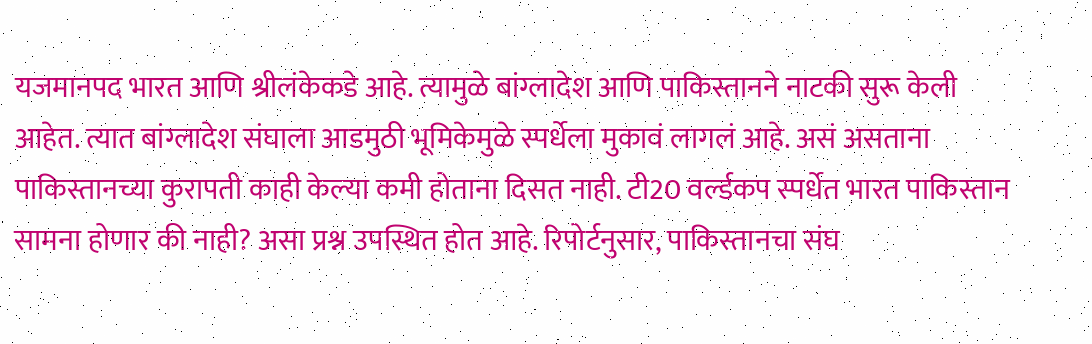यजमानपद भारत आणि श्रीलंकेकडे आहे. त्यामुळे बांग्लादेश आणि पाकिस्तानने नाटकी सुरू केली आहेत. त्यात बांग्लादेश संघाला आडमुठी भूमिकेमुळे स्पर्धेला मुकावं लागलं आहे. असं असताना पाकिस्तानच्या कुरापती काही केल्या कमी होताना दिसत नाही. टी20 वर्ल्डकप स्पर्धेत भारत पाकिस्तान सामना होणार की नाही? असा प्रश्न उपस्थित होत आहे. रिपोर्टनुसार, पाकिस्तानचा संघ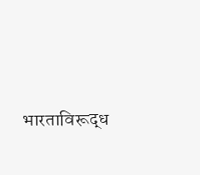भारताविरूद्ध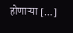होणाऱ्या […]